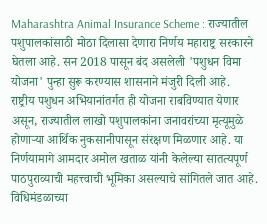Maharashtra Animal Insurance Scheme : राज्यातील पशुपालकांसाठी मोठा दिलासा देणारा निर्णय महाराष्ट्र सरकारने घेतला आहे. सन 2018 पासून बंद असलेली 'पशुधन विमा योजना' पुन्हा सुरू करण्यास शासनाने मंजुरी दिली आहे.
राष्ट्रीय पशुधन अभियानांतर्गत ही योजना राबविण्यात येणार असून, राज्यातील लाखो पशुपालकांना जनावरांच्या मृत्यूमुळे होणाऱ्या आर्थिक नुकसानीपासून संरक्षण मिळणार आहे. या निर्णयामागे आमदार अमोल खताळ यांनी केलेल्या सातत्यपूर्ण पाठपुराव्याची महत्त्वाची भूमिका असल्याचे सांगितले जात आहे.
विधिमंडळाच्या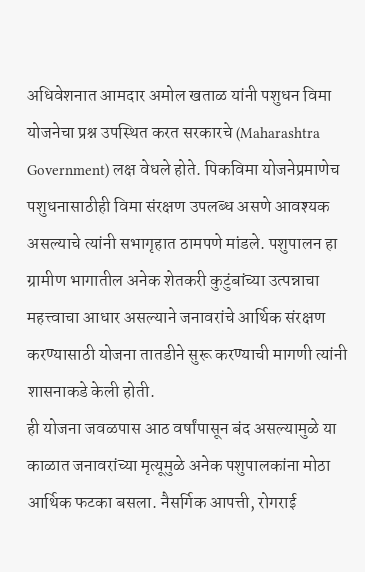अधिवेशनात आमदार अमोल खताळ यांनी पशुधन विमा योजनेचा प्रश्न उपस्थित करत सरकारचे (Maharashtra Government) लक्ष वेधले होते. पिकविमा योजनेप्रमाणेच पशुधनासाठीही विमा संरक्षण उपलब्ध असणे आवश्यक असल्याचे त्यांनी सभागृहात ठामपणे मांडले. पशुपालन हा ग्रामीण भागातील अनेक शेतकरी कुटुंबांच्या उत्पन्नाचा महत्त्वाचा आधार असल्याने जनावरांचे आर्थिक संरक्षण करण्यासाठी योजना तातडीने सुरू करण्याची मागणी त्यांनी शासनाकडे केली होती.
ही योजना जवळपास आठ वर्षांपासून बंद असल्यामुळे या काळात जनावरांच्या मृत्यूमुळे अनेक पशुपालकांना मोठा आर्थिक फटका बसला. नैसर्गिक आपत्ती, रोगराई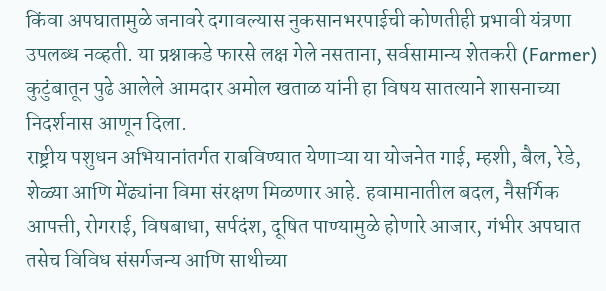किंवा अपघातामुळे जनावरे दगावल्यास नुकसानभरपाईची कोणतीही प्रभावी यंत्रणा उपलब्ध नव्हती. या प्रश्नाकडे फारसे लक्ष गेले नसताना, सर्वसामान्य शेतकरी (Farmer) कुटुंबातून पुढे आलेले आमदार अमोल खताळ यांनी हा विषय सातत्याने शासनाच्या निदर्शनास आणून दिला.
राष्ट्रीय पशुधन अभियानांतर्गत राबविण्यात येणाऱ्या या योजनेत गाई, म्हशी, बैल, रेडे, शेळ्या आणि मेंढ्यांना विमा संरक्षण मिळणार आहे. हवामानातील बदल, नैसर्गिक आपत्ती, रोगराई, विषबाधा, सर्पदंश, दूषित पाण्यामुळे होणारे आजार, गंभीर अपघात तसेच विविध संसर्गजन्य आणि साथीच्या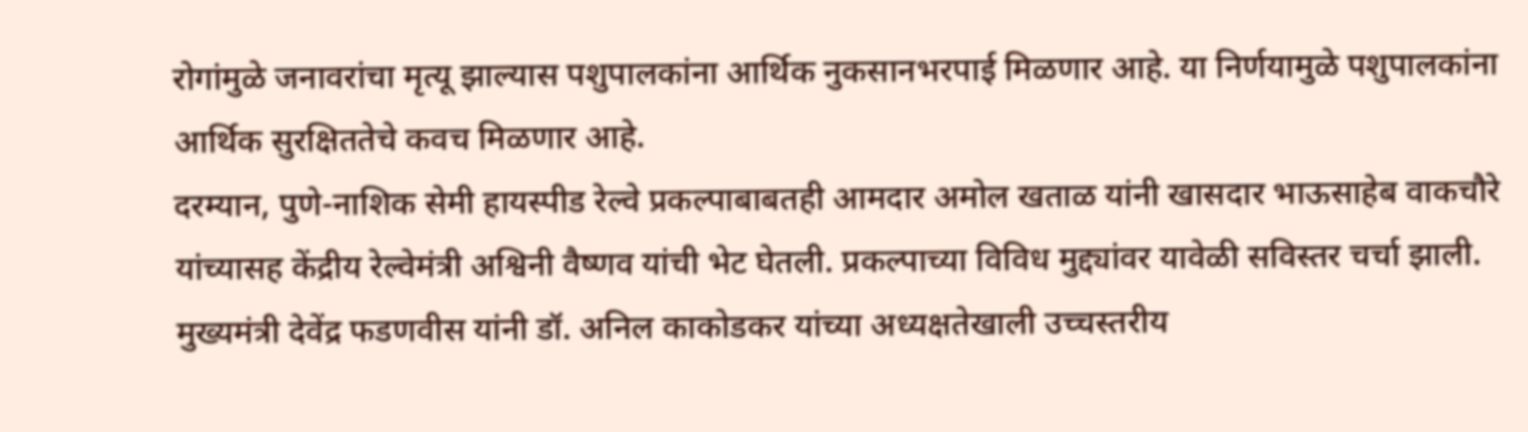रोगांमुळे जनावरांचा मृत्यू झाल्यास पशुपालकांना आर्थिक नुकसानभरपाई मिळणार आहे. या निर्णयामुळे पशुपालकांना आर्थिक सुरक्षिततेचे कवच मिळणार आहे.
दरम्यान, पुणे-नाशिक सेमी हायस्पीड रेल्वे प्रकल्पाबाबतही आमदार अमोल खताळ यांनी खासदार भाऊसाहेब वाकचौरे यांच्यासह केंद्रीय रेल्वेमंत्री अश्विनी वैष्णव यांची भेट घेतली. प्रकल्पाच्या विविध मुद्द्यांवर यावेळी सविस्तर चर्चा झाली.
मुख्यमंत्री देवेंद्र फडणवीस यांनी डॉ. अनिल काकोडकर यांच्या अध्यक्षतेखाली उच्चस्तरीय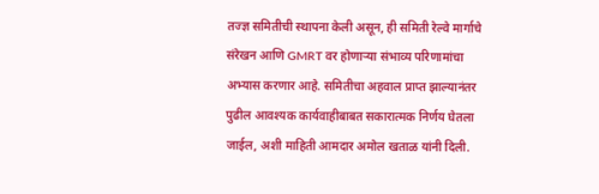तज्ज्ञ समितीची स्थापना केली असून, ही समिती रेल्वे मार्गाचे संरेखन आणि GMRT वर होणाऱ्या संभाव्य परिणामांचा अभ्यास करणार आहे. समितीचा अहवाल प्राप्त झाल्यानंतर पुढील आवश्यक कार्यवाहीबाबत सकारात्मक निर्णय घेतला जाईल, अशी माहिती आमदार अमोल खताळ यांनी दिली.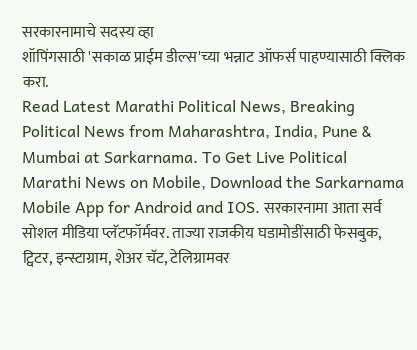सरकारनामाचे सदस्य व्हा
शॉपिंगसाठी 'सकाळ प्राईम डील्स'च्या भन्नाट ऑफर्स पाहण्यासाठी क्लिक करा.
Read Latest Marathi Political News, Breaking Political News from Maharashtra, India, Pune & Mumbai at Sarkarnama. To Get Live Political Marathi News on Mobile, Download the Sarkarnama Mobile App for Android and IOS. सरकारनामा आता सर्व सोशल मीडिया प्लॅटफॉर्मवर. ताज्या राजकीय घडामोडींसाठी फेसबुक, ट्विटर, इन्स्टाग्राम, शेअर चॅट, टेलिग्रामवर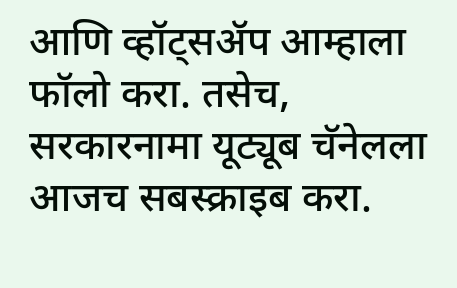आणि व्हॉट्सॲप आम्हाला फॉलो करा. तसेच, सरकारनामा यूट्यूब चॅनेलला आजच सबस्क्राइब करा.